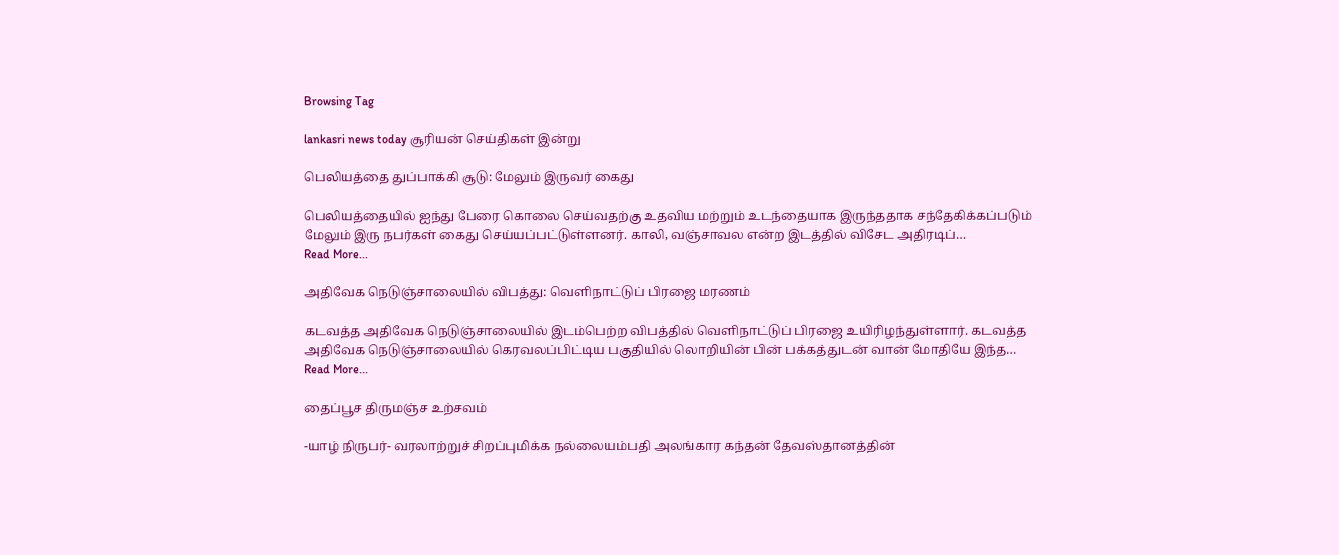Browsing Tag

lankasri news today சூரியன் செய்திகள் இன்று

பெலியத்தை துப்பாக்கி சூடு: மேலும் இருவர் கைது

பெலியத்தையில் ஐந்து பேரை கொலை செய்வதற்கு உதவிய மற்றும் உடந்தையாக இருந்ததாக சந்தேகிக்கப்படும் மேலும் இரு நபர்கள் கைது செய்யப்பட்டுள்ளனர். காலி, வஞ்சாவல என்ற இடத்தில் விசேட அதிரடிப்…
Read More...

அதிவேக நெடுஞ்சாலையில் விபத்து: வெளிநாட்டுப் பிரஜை மரணம்

கடவத்த அதிவேக நெடுஞ்சாலையில் இடம்பெற்ற விபத்தில் வெளிநாட்டுப் பிரஜை உயிரிழந்துள்ளார். கடவத்த அதிவேக நெடுஞ்சாலையில் கெரவலப்பிட்டிய பகுதியில் லொறியின் பின் பக்கத்துடன் வான் மோதியே இந்த…
Read More...

தைப்பூச திருமஞ்ச உற்சவம்

-யாழ் நிருபர்- வரலாற்றுச் சிறப்புமிக்க நல்லையம்பதி அலங்கார கந்தன் தேவஸ்தானத்தின்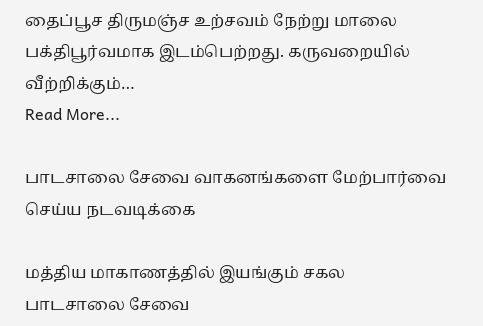தைப்பூச திருமஞ்ச உற்சவம் நேற்று மாலை பக்திபூர்வமாக இடம்பெற்றது. கருவறையில் வீற்றிக்கும்…
Read More...

பாடசாலை சேவை வாகனங்களை மேற்பார்வை செய்ய நடவடிக்கை

மத்திய மாகாணத்தில் இயங்கும் சகல பாடசாலை சேவை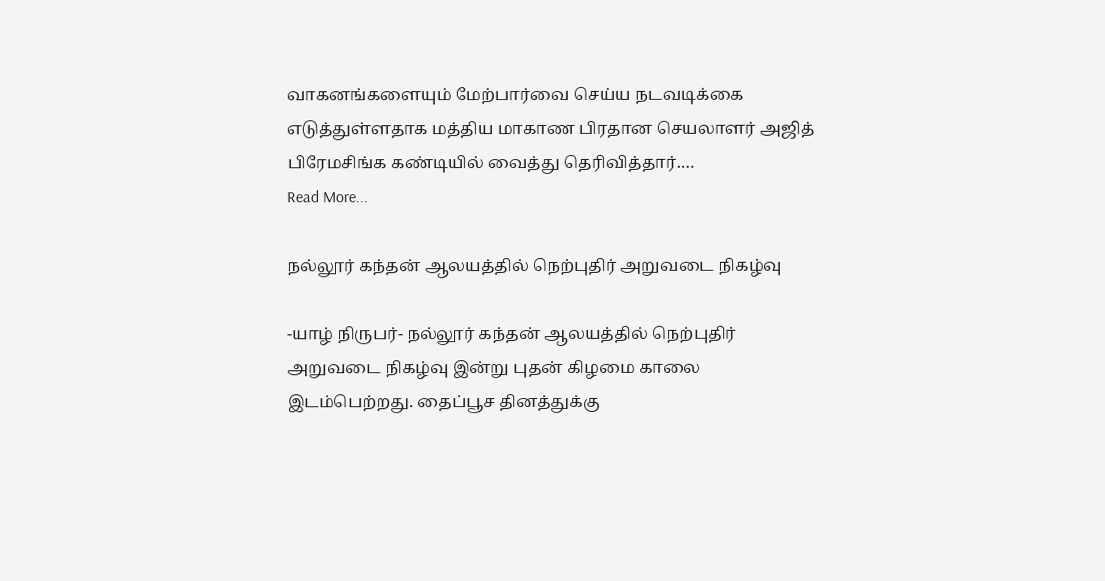வாகனங்களையும் மேற்பார்வை செய்ய நடவடிக்கை எடுத்துள்ளதாக மத்திய மாகாண பிரதான செயலாளர் அஜித் பிரேமசிங்க கண்டியில் வைத்து தெரிவித்தார்.…
Read More...

நல்லூர் கந்தன் ஆலயத்தில் நெற்புதிர் அறுவடை நிகழ்வு

-யாழ் நிருபர்- நல்லூர் கந்தன் ஆலயத்தில் நெற்புதிர் அறுவடை நிகழ்வு இன்று புதன் கிழமை காலை இடம்பெற்றது. தைப்பூச தினத்துக்கு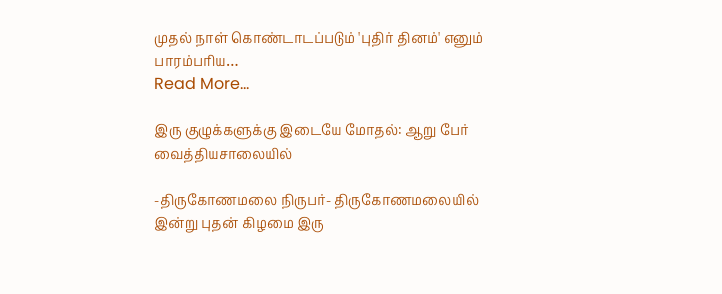முதல் நாள் கொண்டாடப்படும் 'புதிர் தினம்' எனும் பாரம்பரிய…
Read More...

இரு குழுக்களுக்கு இடையே மோதல்: ஆறு பேர் வைத்தியசாலையில்

-திருகோணமலை நிருபர்- திருகோணமலையில் இன்று புதன் கிழமை இரு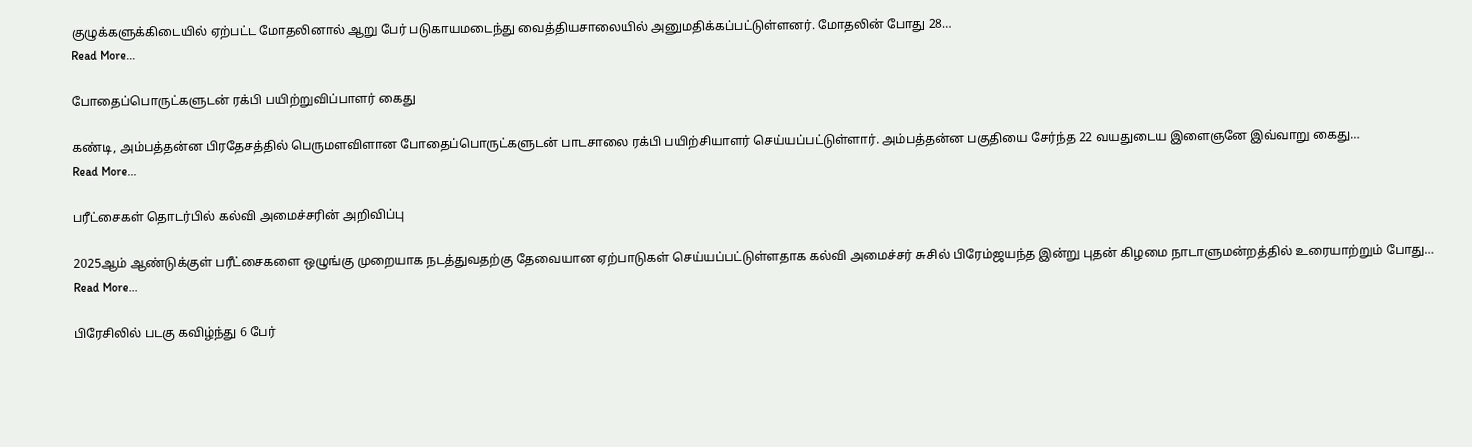குழுக்களுக்கிடையில் ஏற்பட்ட மோதலினால் ஆறு பேர் படுகாயமடைந்து வைத்தியசாலையில் அனுமதிக்கப்பட்டுள்ளனர். மோதலின் போது 28…
Read More...

போதைப்பொருட்களுடன் ரக்பி பயிற்றுவிப்பாளர் கைது

கண்டி, அம்பத்தன்ன பிரதேசத்தில் பெருமளவிளான போதைப்பொருட்களுடன் பாடசாலை ரக்பி பயிற்சியாளர் செய்யப்பட்டுள்ளார். அம்பத்தன்ன பகுதியை சேர்ந்த 22 வயதுடைய இளைஞனே இவ்வாறு கைது…
Read More...

பரீட்சைகள் தொடர்பில் கல்வி அமைச்சரின் அறிவிப்பு

2025ஆம் ஆண்டுக்குள் பரீட்சைகளை ஒழுங்கு முறையாக நடத்துவதற்கு தேவையான ஏற்பாடுகள் செய்யப்பட்டுள்ளதாக கல்வி அமைச்சர் சுசில் பிரேம்ஜயந்த இன்று புதன் கிழமை நாடாளுமன்றத்தில் உரையாற்றும் போது…
Read More...

பிரேசிலில் படகு கவிழ்ந்து 6 பேர்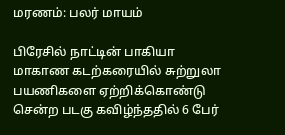மரணம்: பலர் மாயம்

பிரேசில் நாட்டின் பாகியா மாகாண கடற்கரையில் சுற்றுலா பயணிகளை ஏற்றிக்கொண்டு சென்ற படகு கவிழ்ந்ததில் 6 பேர்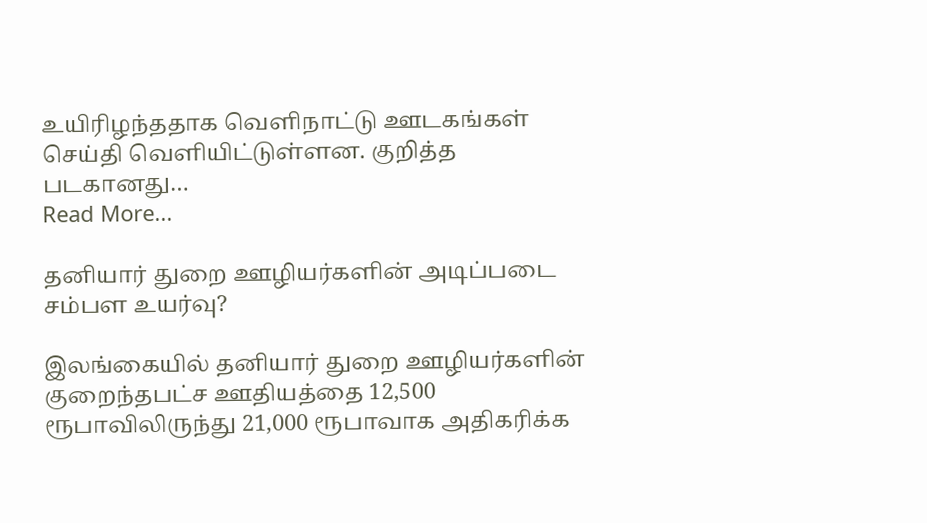உயிரிழந்ததாக வெளிநாட்டு ஊடகங்கள் செய்தி வெளியிட்டுள்ளன. குறித்த படகானது…
Read More...

தனியார் துறை ஊழியர்களின் அடிப்படை சம்பள உயர்வு?

இலங்கையில் தனியார் துறை ஊழியர்களின் குறைந்தபட்ச ஊதியத்தை 12,500 ரூபாவிலிருந்து 21,000 ரூபாவாக அதிகரிக்க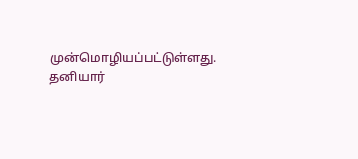முன்மொழியப்பட்டுள்ளது. தனியார்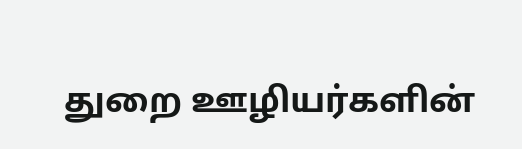துறை ஊழியர்களின்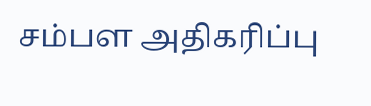சம்பள அதிகரிப்பு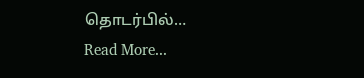தொடர்பில்…
Read More...